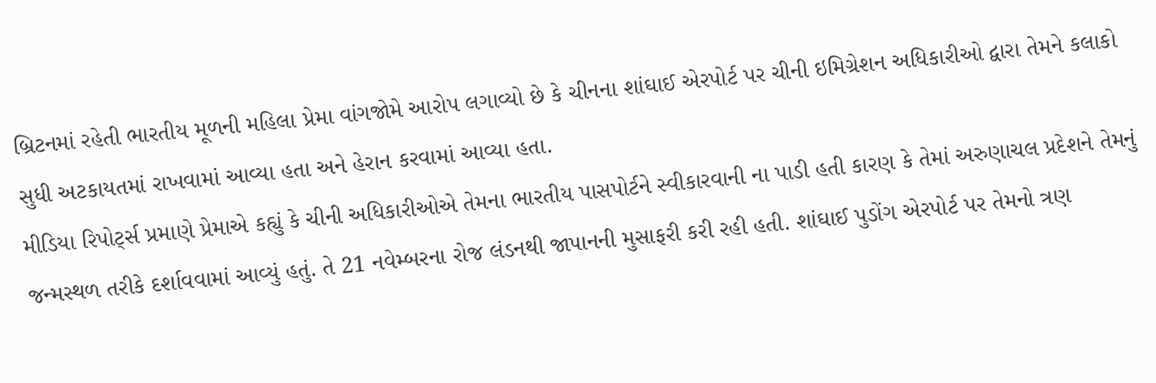બ્રિટનમાં રહેતી ભારતીય મૂળની મહિલા પ્રેમા વાંગજોમે આરોપ લગાવ્યો છે કે ચીનના શાંઘાઈ એરપોર્ટ પર ચીની ઇમિગ્રેશન અધિકારીઓ દ્વારા તેમને કલાકો સુધી અટકાયતમાં રાખવામાં આવ્યા હતા અને હેરાન કરવામાં આવ્યા હતા.
મીડિયા રિપોર્ટ્સ પ્રમાણે પ્રેમાએ કહ્યું કે ચીની અધિકારીઓએ તેમના ભારતીય પાસપોર્ટને સ્વીકારવાની ના પાડી હતી કારણ કે તેમાં અરુણાચલ પ્રદેશને તેમનું જન્મસ્થળ તરીકે દર્શાવવામાં આવ્યું હતું. તે 21 નવેમ્બરના રોજ લંડનથી જાપાનની મુસાફરી કરી રહી હતી. શાંઘાઈ પુડોંગ એરપોર્ટ પર તેમનો ત્રણ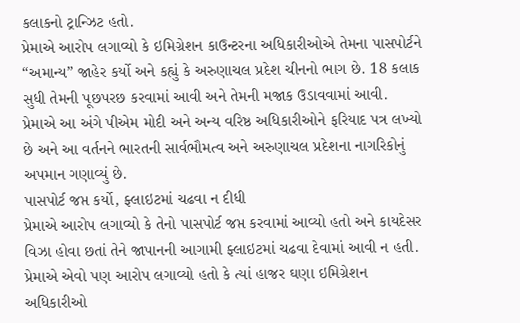કલાકનો ટ્રાન્ઝિટ હતો.
પ્રેમાએ આરોપ લગાવ્યો કે ઇમિગ્રેશન કાઉન્ટરના અધિકારીઓએ તેમના પાસપોર્ટને “અમાન્ય” જાહેર કર્યો અને કહ્યું કે અરુણાચલ પ્રદેશ ચીનનો ભાગ છે. 18 કલાક સુધી તેમની પૂછપરછ કરવામાં આવી અને તેમની મજાક ઉડાવવામાં આવી.
પ્રેમાએ આ અંગે પીએમ મોદી અને અન્ય વરિષ્ઠ અધિકારીઓને ફરિયાદ પત્ર લખ્યો છે અને આ વર્તનને ભારતની સાર્વભૌમત્વ અને અરુણાચલ પ્રદેશના નાગરિકોનું અપમાન ગણાવ્યું છે.
પાસપોર્ટ જપ્ત કર્યો, ફ્લાઇટમાં ચઢવા ન દીધી
પ્રેમાએ આરોપ લગાવ્યો કે તેનો પાસપોર્ટ જપ્ત કરવામાં આવ્યો હતો અને કાયદેસર વિઝા હોવા છતાં તેને જાપાનની આગામી ફ્લાઇટમાં ચઢવા દેવામાં આવી ન હતી.
પ્રેમાએ એવો પણ આરોપ લગાવ્યો હતો કે ત્યાં હાજર ઘણા ઇમિગ્રેશન અધિકારીઓ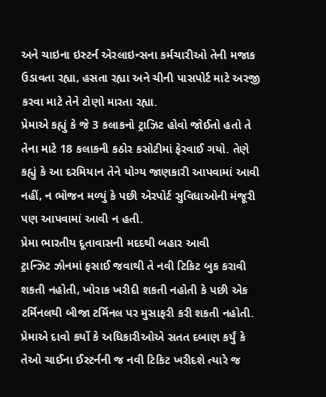અને ચાઇના ઇસ્ટર્ન એરલાઇન્સના કર્મચારીઓ તેની મજાક ઉડાવતા રહ્યા, હસતા રહ્યા અને ચીની પાસપોર્ટ માટે અરજી કરવા માટે તેને ટોણો મારતા રહ્યા.
પ્રેમાએ કહ્યું કે જે 3 કલાકનો ટ્રાઝિટ હોવો જોઈતો હતો તે તેના માટે 18 કલાકની કઠોર કસોટીમાં ફેરવાઈ ગયો. તેણે કહ્યું કે આ દરમિયાન તેને યોગ્ય જાણકારી આપવામાં આવી નહીં, ન ભોજન મળ્યું કે પછી એરપોર્ટ સુવિધાઓની મંજૂરી પણ આપવામાં આવી ન હતી.
પ્રેમા ભારતીય દૂતાવાસની મદદથી બહાર આવી
ટ્રાન્ઝિટ ઝોનમાં ફસાઈ જવાથી તે નવી ટિકિટ બુક કરાવી શકતી નહોતી, ખોરાક ખરીદી શકતી નહોતી કે પછી એક ટર્મિનલથી બીજા ટર્મિનલ પર મુસાફરી કરી શકતી નહોતી.
પ્રેમાએ દાવો કર્યો કે અધિકારીઓએ સતત દબાણ કર્યું કે તેઓ ચાઈના ઈસ્ટર્નની જ નવી ટિકિટ ખરીદશે ત્યારે જ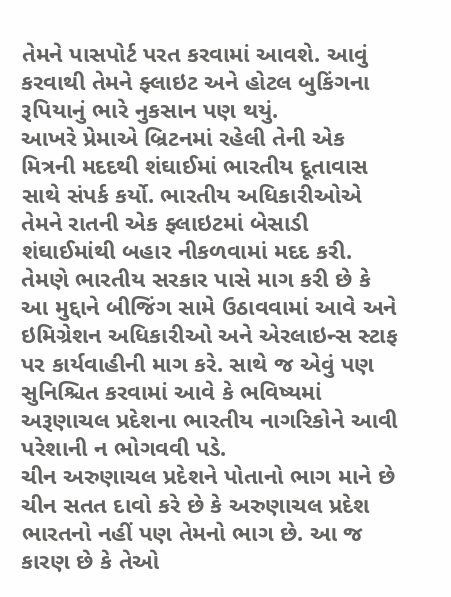તેમને પાસપોર્ટ પરત કરવામાં આવશે. આવું કરવાથી તેમને ફ્લાઇટ અને હોટલ બુકિંગના રૂપિયાનું ભારે નુકસાન પણ થયું.
આખરે પ્રેમાએ બ્રિટનમાં રહેલી તેની એક મિત્રની મદદથી શંઘાઈમાં ભારતીય દૂતાવાસ સાથે સંપર્ક કર્યો. ભારતીય અધિકારીઓએ તેમને રાતની એક ફ્લાઇટમાં બેસાડી શંઘાઈમાંથી બહાર નીકળવામાં મદદ કરી.
તેમણે ભારતીય સરકાર પાસે માગ કરી છે કે આ મુદ્દાને બીજિંગ સામે ઉઠાવવામાં આવે અને ઇમિગ્રેશન અધિકારીઓ અને એરલાઇન્સ સ્ટાફ પર કાર્યવાહીની માગ કરે. સાથે જ એવું પણ સુનિશ્ચિત કરવામાં આવે કે ભવિષ્યમાં અરૂણાચલ પ્રદેશના ભારતીય નાગરિકોને આવી પરેશાની ન ભોગવવી પડે.
ચીન અરુણાચલ પ્રદેશને પોતાનો ભાગ માને છે
ચીન સતત દાવો કરે છે કે અરુણાચલ પ્રદેશ ભારતનો નહીં પણ તેમનો ભાગ છે. આ જ કારણ છે કે તેઓ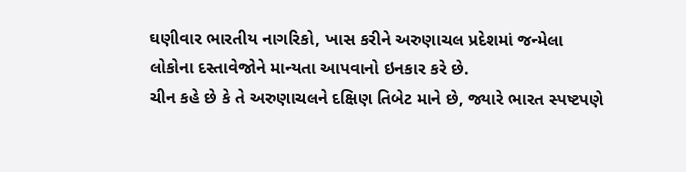ઘણીવાર ભારતીય નાગરિકો, ખાસ કરીને અરુણાચલ પ્રદેશમાં જન્મેલા લોકોના દસ્તાવેજોને માન્યતા આપવાનો ઇનકાર કરે છે.
ચીન કહે છે કે તે અરુણાચલને દક્ષિણ તિબેટ માને છે, જ્યારે ભારત સ્પષ્ટપણે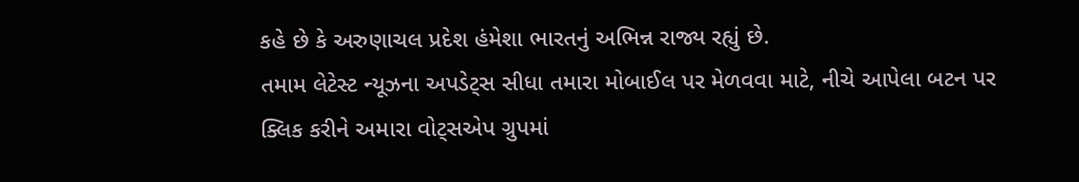કહે છે કે અરુણાચલ પ્રદેશ હંમેશા ભારતનું અભિન્ન રાજ્ય રહ્યું છે.
તમામ લેટેસ્ટ ન્યૂઝના અપડેટ્સ સીધા તમારા મોબાઈલ પર મેળવવા માટે, નીચે આપેલા બટન પર ક્લિક કરીને અમારા વોટ્સએપ ગ્રુપમાં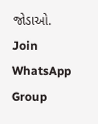જોડાઓ.
Join WhatsApp Group